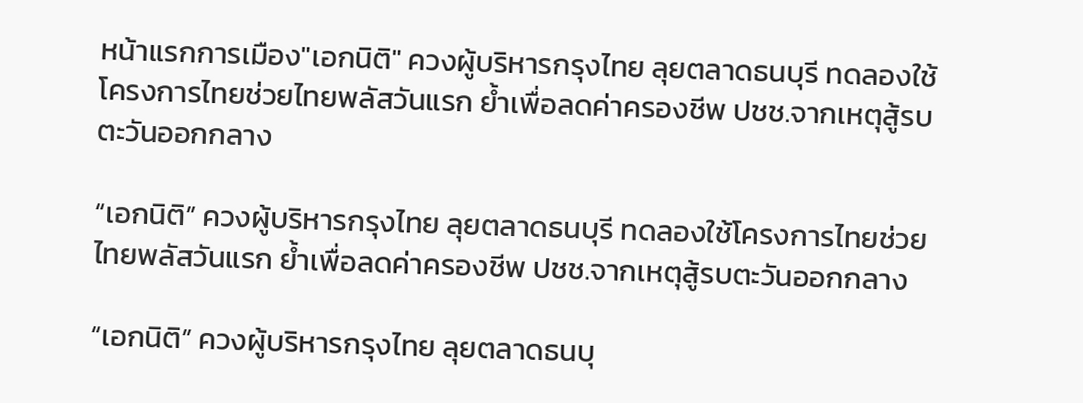หน้าแรกการเมือง"เอกนิติ" ควงผู้บริหารกรุงไทย ลุยตลาดธนบุรี ทดลองใช้โครงการไทยช่วยไทยพลัสวันแรก ย้ำเพื่อลดค่าครองชีพ ปชช.จากเหตุสู้รบตะวันออกกลาง

“เอกนิติ” ควงผู้บริหารกรุงไทย ลุยตลาดธนบุรี ทดลองใช้โครงการไทยช่วยไทยพลัสวันแรก ย้ำเพื่อลดค่าครองชีพ ปชช.จากเหตุสู้รบตะวันออกกลาง

“เอกนิติ” ควงผู้บริหารกรุงไทย ลุยตลาดธนบุ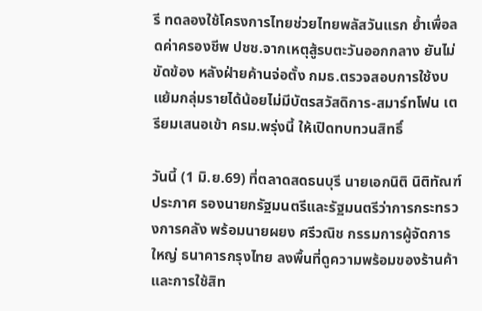รี ทดลองใช้โครงการไทยช่วยไทยพลัสวันแรก ย้ำเพื่อลดค่าครองชีพ ปชช.จากเหตุสู้รบตะวันออกกลาง ยันไม่ขัดข้อง หลังฝ่ายค้านจ่อตั้ง กมธ.ตรวจสอบการใช้งบ แย้มกลุ่มรายได้น้อยไม่มีบัตรสวัสดิการ-สมาร์ทโฟน เตรียมเสนอเข้า ครม.พรุ่งนี้ ให้เปิดทบทวนสิทธิ์

วันนี้ (1 มิ.ย.69) ที่ตลาดสดธนบุรี นายเอกนิติ นิติทัณฑ์ประภาศ รองนายกรัฐมนตรีและรัฐมนตรีว่าการกระทรวงการคลัง พร้อมนายผยง ศรีวณิช กรรมการผู้จัดการใหญ่ ธนาคารกรุงไทย ลงพื้นที่ดูความพร้อมของร้านค้าและการใช้สิท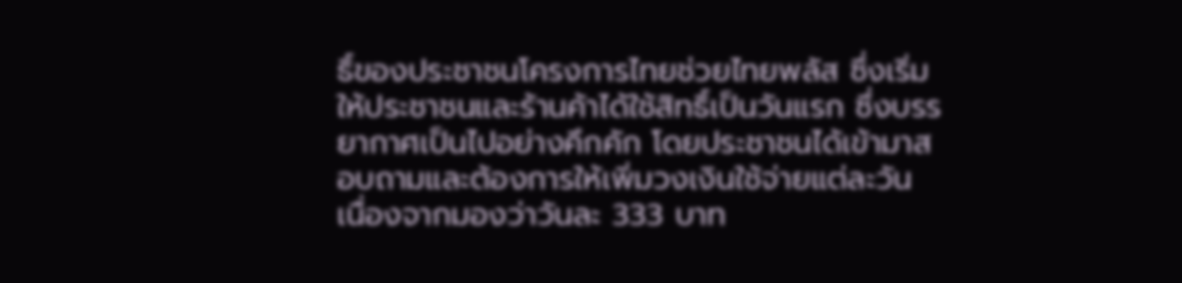ธิ์ของประชาชนโครงการไทยช่วยไทยพลัส ซึ่งเริ่มให้ประชาชนและร้านค้าได้ใช้สิทธิ์เป็นวันแรก ซึ่งบรรยากาศเป็นไปอย่างคึกคัก โดยประชาชนได้เข้ามาสอบถามและต้องการให้เพิ่มวงเงินใช้จ่ายแต่ละวัน เนื่องจากมองว่าวันละ 333 บาท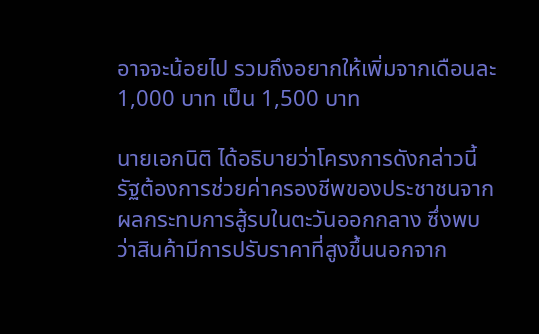อาจจะน้อยไป รวมถึงอยากให้เพิ่มจากเดือนละ 1,000 บาท เป็น 1,500 บาท

นายเอกนิติ ได้อธิบายว่าโครงการดังกล่าวนี้รัฐต้องการช่วยค่าครองชีพของประชาชนจากผลกระทบการสู้รบในตะวันออกกลาง ซึ่งพบว่าสินค้ามีการปรับราคาที่สูงขึ้นนอกจาก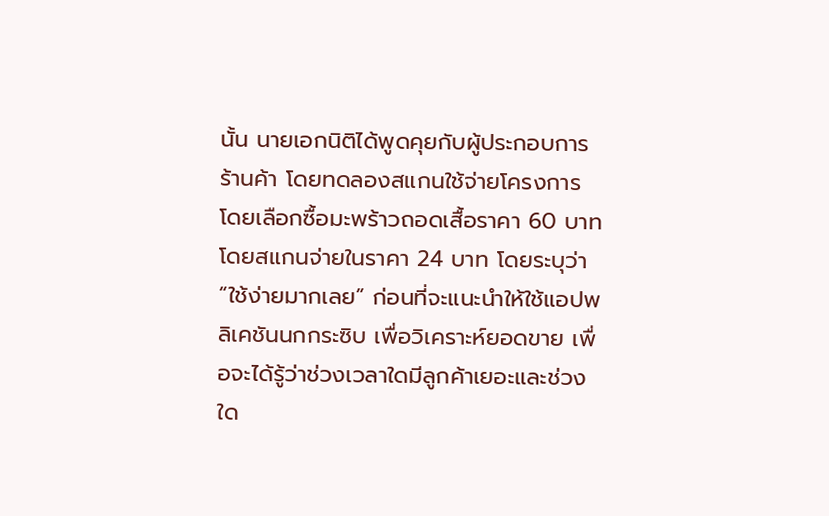นั้น นายเอกนิติได้พูดคุยกับผู้ประกอบการร้านค้า โดยทดลองสแกนใช้จ่ายโครงการ โดยเลือกซื้อมะพร้าวถอดเสื้อราคา 60 บาท โดยสแกนจ่ายในราคา 24 บาท โดยระบุว่า “ใช้ง่ายมากเลย” ก่อนที่จะแนะนำให้ใช้แอปพลิเคชันนกกระซิบ เพื่อวิเคราะห์ยอดขาย เพื่อจะได้รู้ว่าช่วงเวลาใดมีลูกค้าเยอะและช่วงใด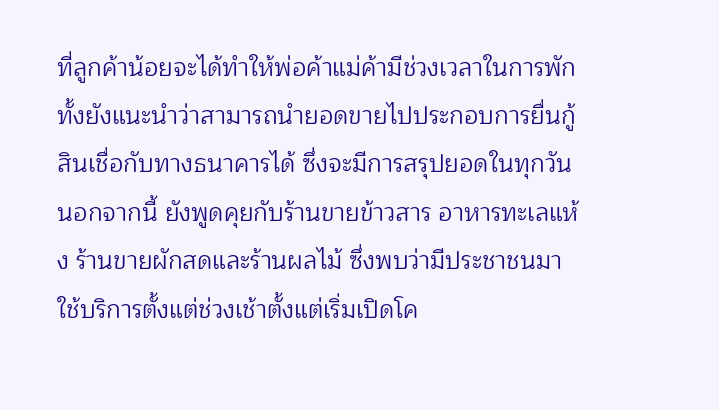ที่ลูกค้าน้อยจะได้ทำให้พ่อค้าแม่ค้ามีช่วงเวลาในการพัก ทั้งยังแนะนำว่าสามารถนำยอดขายไปประกอบการยื่นกู้สินเชื่อกับทางธนาคารได้ ซึ่งจะมีการสรุปยอดในทุกวัน นอกจากนี้ ยังพูดคุยกับร้านขายข้าวสาร อาหารทะเลแห้ง ร้านขายผักสดและร้านผลไม้ ซึ่งพบว่ามีประชาชนมาใช้บริการตั้งแต่ช่วงเช้าตั้งแต่เริ่มเปิดโค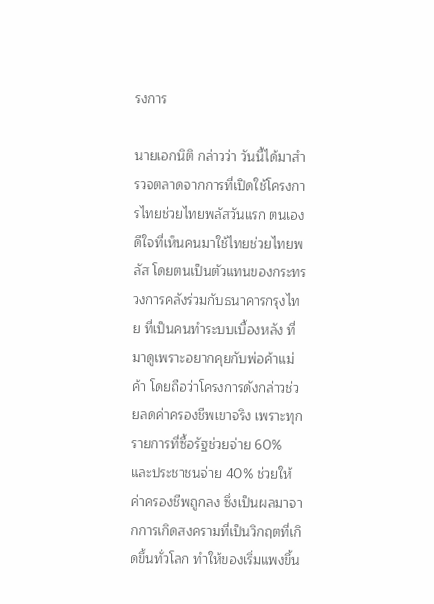รงการ

นายเอกนิติ กล่าวว่า วันนี้ได้มาสำรวจตลาดจากการที่เปิดใช้โครงการไทยช่วยไทยพลัสวันแรก ตนเองดีใจที่เห็นคนมาใช้ไทยช่วยไทยพลัส โดยตนเป็นตัวแทนของกระทรวงการคลังร่วมกับธนาคารกรุงไทย ที่เป็นคนทำระบบเบื้องหลัง ที่มาดูเพราะอยากคุยกับพ่อค้าแม่ค้า โดยถือว่าโครงการดังกล่าวช่วยลดค่าครองชีพเขาจริง เพราะทุกรายการที่ซื้อรัฐช่วยจ่าย 60% และประชาชนจ่าย 40% ช่วยให้ค่าครองชีพถูกลง ซึ่งเป็นผลมาจากการเกิดสงครามที่เป็นวิกฤตที่เกิดขึ้นทั่วโลก ทำให้ของเริ่มแพงขึ้น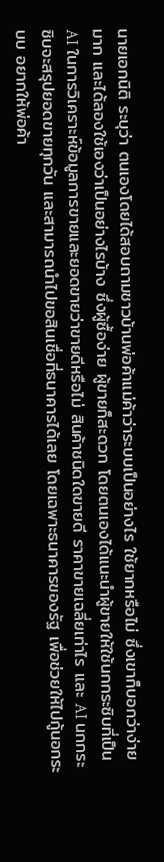นายเอกนิติ ระบุว่า ตนเองโดยได้สอบถามชาวบ้านพ่อค้าแม่ค้าว่าระบบเป็นอย่างไร ใช้ยากหรือไม่ ซึ่งเขาก็บอกว่าง่ายมาก และได้ลองใช้เองว่าเป็นอย่างไรบ้าง ซึ่งผู้ซื้อง่าย ผู้ขายก็สะดวก โดยตนเองได้แนะนำผู้ขายให้ใช้นกกระซิบที่เป็น AI ในการวิเคราะห์ข้อมูลการขายและยอดขายว่าขายดีหรือไม่ สินค้าชนิดใดขายดี ราคาขายเฉลี่ยเท่าไร และ AI นกกระซิบจะสรุปยอดขายทุกวัน และสามารถนำไปขอสินเชื่อที่ธนาคารได้เลย โดยเฉพาะธนาคารของรัฐ เพื่อช่วยให้ไปกู้นอกระบบ อยากให้พ่อค้า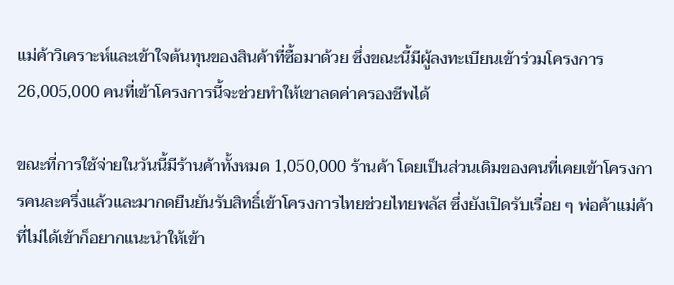แม่ค้าวิเคราะห์และเข้าใจต้นทุนของสินค้าที่ซื้อมาด้วย ซึ่งขณะนี้มีผู้ลงทะเบียนเข้าร่วมโครงการ 26,005,000 คนที่เข้าโครงการนี้จะช่วยทำให้เขาลดค่าครองชีพได้

ขณะที่การใช้จ่ายในวันนี้มีร้านค้าทั้งหมด 1,050,000 ร้านค้า โดยเป็นส่วนเดิมของคนที่เคยเข้าโครงการคนละครึ่งแล้วและมากดยืนยันรับสิทธิ์เข้าโครงการไทยช่วยไทยพลัส ซึ่งยังเปิดรับเรื่อย ๆ พ่อค้าแม่ค้าที่ไม่ได้เข้าก็อยากแนะนำให้เข้า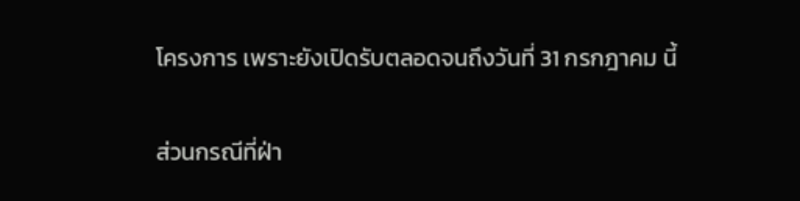โครงการ เพราะยังเปิดรับตลอดจนถึงวันที่ 31 กรกฎาคม นี้

ส่วนกรณีที่ฝ่า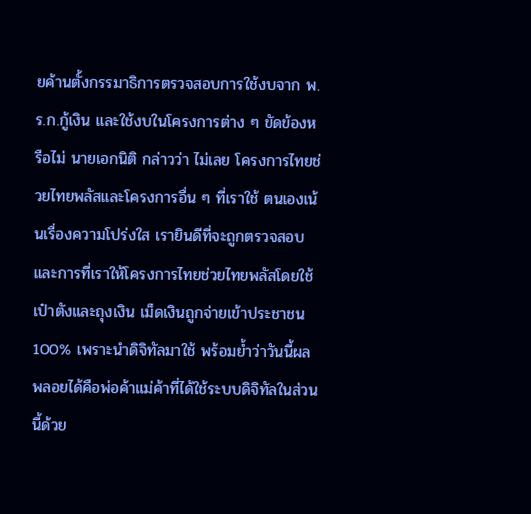ยค้านตั้งกรรมาธิการตรวจสอบการใช้งบจาก พ.ร.ก.กู้เงิน และใช้งบในโครงการต่าง ๆ ขัดข้องหรือไม่ นายเอกนิติ กล่าวว่า ไม่เลย โครงการไทยช่วยไทยพลัสและโครงการอื่น ๆ ที่เราใช้ ตนเองเน้นเรื่องความโปร่งใส เรายินดีที่จะถูกตรวจสอบ และการที่เราให้โครงการไทยช่วยไทยพลัสโดยใช้เป๋าตังและถุงเงิน เม็ดเงินถูกจ่ายเข้าประชาชน 100% เพราะนำดิจิทัลมาใช้ พร้อมย้ำว่าวันนี้ผลพลอยได้คือพ่อค้าแม่ค้าที่ได้ใช้ระบบดิจิทัลในส่วนนี้ด้วย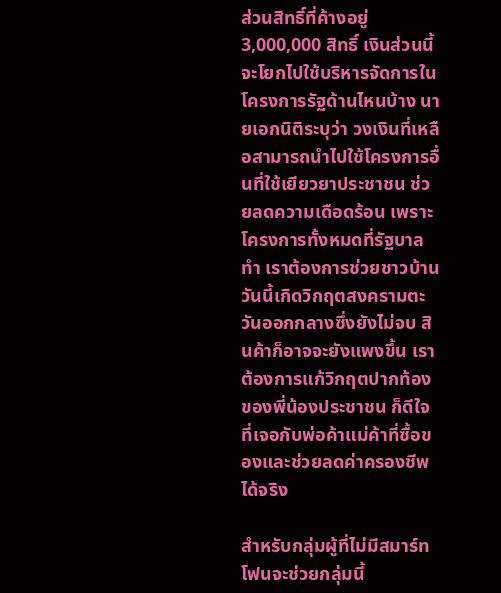ส่วนสิทธิ์ที่ค้างอยู่ 3,000,000 สิทธิ์ เงินส่วนนี้จะโยกไปใช้บริหารจัดการในโครงการรัฐด้านไหนบ้าง นายเอกนิติระบุว่า วงเงินที่เหลือสามารถนำไปใช้โครงการอื่นที่ใช้เยียวยาประชาชน ช่วยลดความเดือดร้อน เพราะโครงการทั้งหมดที่รัฐบาลทำ เราต้องการช่วยชาวบ้าน วันนี้เกิดวิกฤตสงครามตะวันออกกลางซึ่งยังไม่จบ สินค้าก็อาจจะยังแพงขึ้น เราต้องการแก้วิกฤตปากท้องของพี่น้องประชาชน ก็ดีใจที่เจอกับพ่อค้าแม่ค้าที่ซื้อของและช่วยลดค่าครองชีพได้จริง

สำหรับกลุ่มผู้ที่ไม่มีสมาร์ทโฟนจะช่วยกลุ่มนี้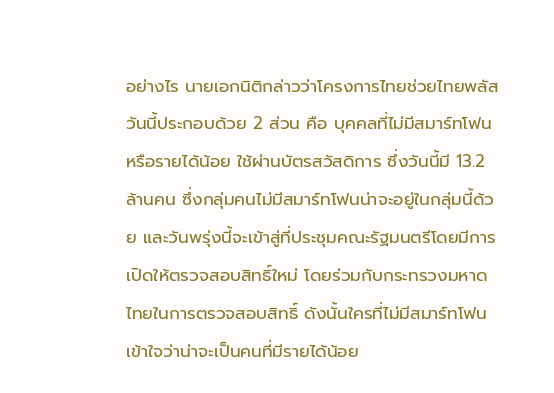อย่างไร นายเอกนิติกล่าวว่าโครงการไทยช่วยไทยพลัสวันนี้ประกอบด้วย 2 ส่วน คือ บุคคลที่ไม่มีสมาร์ทโฟนหรือรายได้น้อย ใช้ผ่านบัตรสวัสดิการ ซึ่งวันนี้มี 13.2 ล้านคน ซึ่งกลุ่มคนไม่มีสมาร์ทโฟนน่าจะอยู่ในกลุ่มนี้ด้วย และวันพรุ่งนี้จะเข้าสู่ที่ประชุมคณะรัฐมนตรีโดยมีการเปิดให้ตรวจสอบสิทธิ์ใหม่ โดยร่วมกับกระทรวงมหาดไทยในการตรวจสอบสิทธิ์ ดังนั้นใครที่ไม่มีสมาร์ทโฟน เข้าใจว่าน่าจะเป็นคนที่มีรายได้น้อย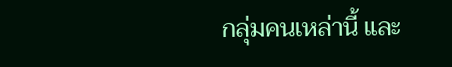กลุ่มคนเหล่านี้ และ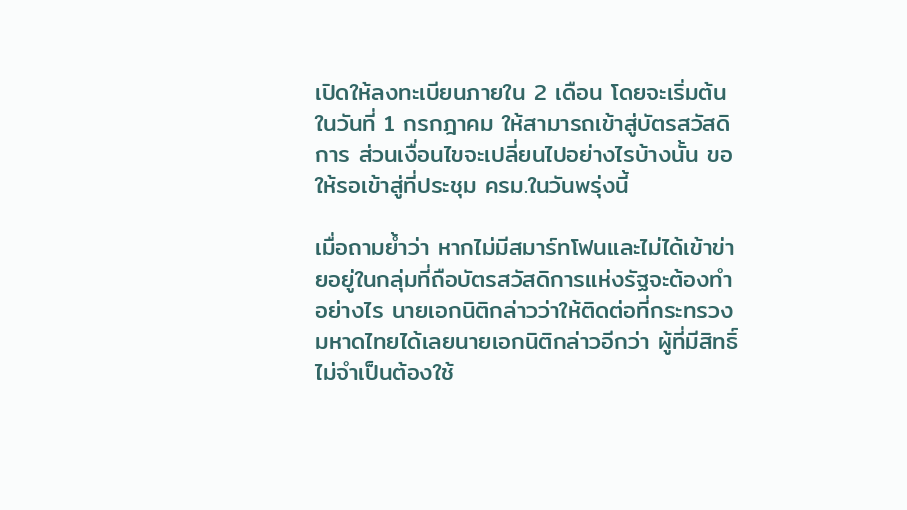เปิดให้ลงทะเบียนภายใน 2 เดือน โดยจะเริ่มต้นในวันที่ 1 กรกฎาคม ให้สามารถเข้าสู่บัตรสวัสดิการ ส่วนเงื่อนไขจะเปลี่ยนไปอย่างไรบ้างนั้น ขอให้รอเข้าสู่ที่ประชุม ครม.ในวันพรุ่งนี้

เมื่อถามย้ำว่า หากไม่มีสมาร์ทโฟนและไม่ได้เข้าข่ายอยู่ในกลุ่มที่ถือบัตรสวัสดิการแห่งรัฐจะต้องทำอย่างไร นายเอกนิติกล่าวว่าให้ติดต่อที่กระทรวงมหาดไทยได้เลยนายเอกนิติกล่าวอีกว่า ผู้ที่มีสิทธิ์ไม่จำเป็นต้องใช้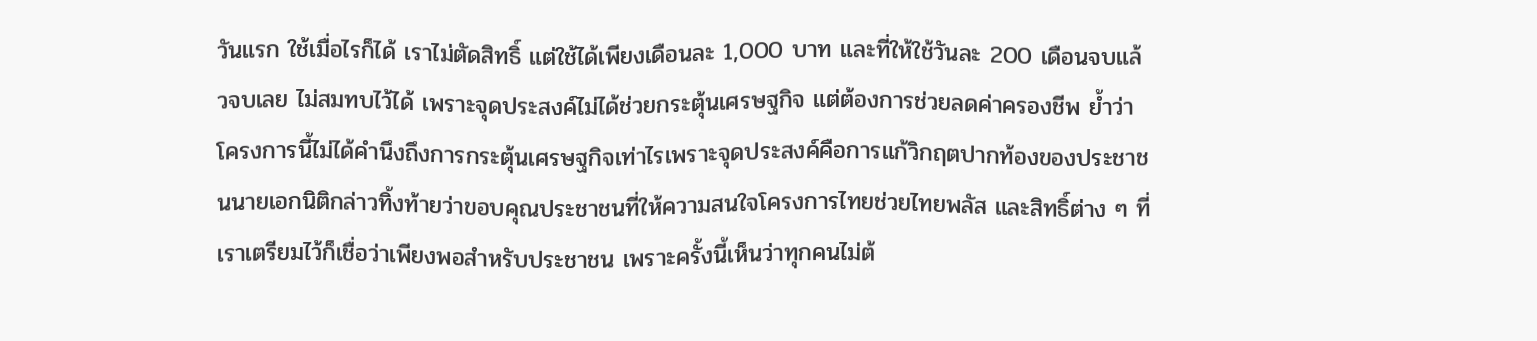วันแรก ใช้เมื่อไรก็ได้ เราไม่ตัดสิทธิ์ แต่ใช้ได้เพียงเดือนละ 1,000 บาท และที่ให้ใช้วันละ 200 เดือนจบแล้วจบเลย ไม่สมทบไว้ได้ เพราะจุดประสงค์ไม่ได้ช่วยกระตุ้นเศรษฐกิจ แต่ต้องการช่วยลดค่าครองชีพ ย้ำว่าโครงการนี้ไม่ได้คำนึงถึงการกระตุ้นเศรษฐกิจเท่าไรเพราะจุดประสงค์คือการแก้วิกฤตปากท้องของประชาชนนายเอกนิติกล่าวทิ้งท้ายว่าขอบคุณประชาชนที่ให้ความสนใจโครงการไทยช่วยไทยพลัส และสิทธิ์ต่าง ๆ ที่เราเตรียมไว้ก็เชื่อว่าเพียงพอสำหรับประชาชน เพราะครั้งนี้เห็นว่าทุกคนไม่ต้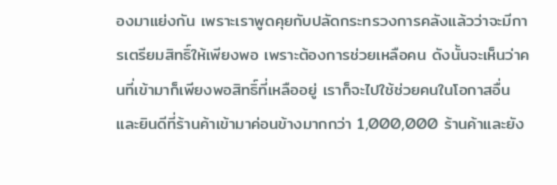องมาแย่งกัน เพราะเราพูดคุยกับปลัดกระทรวงการคลังแล้วว่าจะมีการเตรียมสิทธิ์ให้เพียงพอ เพราะต้องการช่วยเหลือคน ดังนั้นจะเห็นว่าคนที่เข้ามาก็เพียงพอสิทธิ์ที่เหลืออยู่ เราก็จะไปใช้ช่วยคนในโอกาสอื่น และยินดีที่ร้านค้าเข้ามาค่อนข้างมากกว่า 1,000,000 ร้านค้าและยัง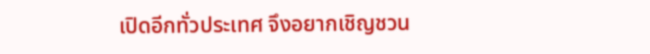เปิดอีกทั่วประเทศ จึงอยากเชิญชวน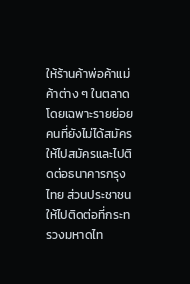ให้ร้านค้าพ่อค้าแม่ค้าต่าง ๆ ในตลาดโดยเฉพาะรายย่อย คนที่ยังไม่ได้สมัครให้ไปสมัครและไปติดต่อธนาคารกรุงไทย ส่วนประชาชนให้ไปติดต่อที่กระทรวงมหาดไท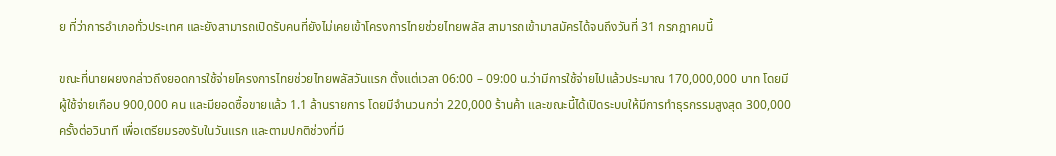ย ที่ว่าการอำเภอทั่วประเทศ และยังสามารถเปิดรับคนที่ยังไม่เคยเข้าโครงการไทยช่วยไทยพลัส สามารถเข้ามาสมัครได้จนถึงวันที่ 31 กรกฎาคมนี้

ขณะที่นายผยงกล่าวถึงยอดการใช้จ่ายโครงการไทยช่วยไทยพลัสวันแรก ตั้งแต่เวลา 06:00 – 09:00 น.ว่ามีการใช้จ่ายไปแล้วประมาณ 170,000,000 บาท โดยมีผู้ใช้จ่ายเกือบ 900,000 คน และมียอดซื้อขายแล้ว 1.1 ล้านรายการ โดยมีจำนวนกว่า 220,000 ร้านค้า และขณะนี้ได้เปิดระบบให้มีการทำธุรกรรมสูงสุด 300,000 ครั้งต่อวินาที เพื่อเตรียมรองรับในวันแรก และตามปกติช่วงที่มี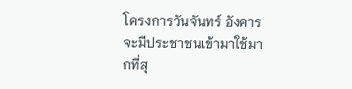โครงการวันจันทร์ อังคารจะมีประชาชนเข้ามาใช้มากที่สุ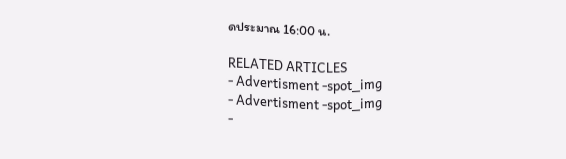ดประมาณ 16:00 น.

RELATED ARTICLES
- Advertisment -spot_img
- Advertisment -spot_img
-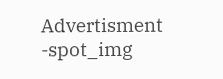Advertisment -spot_img